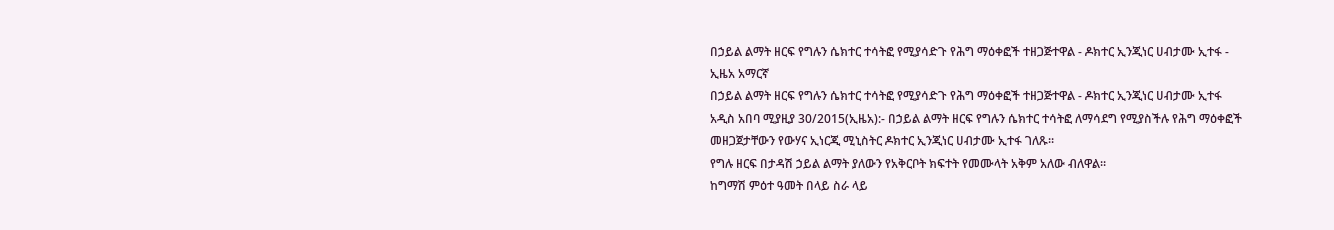በኃይል ልማት ዘርፍ የግሉን ሴክተር ተሳትፎ የሚያሳድጉ የሕግ ማዕቀፎች ተዘጋጅተዋል - ዶክተር ኢንጂነር ሀብታሙ ኢተፋ - ኢዜአ አማርኛ
በኃይል ልማት ዘርፍ የግሉን ሴክተር ተሳትፎ የሚያሳድጉ የሕግ ማዕቀፎች ተዘጋጅተዋል - ዶክተር ኢንጂነር ሀብታሙ ኢተፋ
አዲስ አበባ ሚያዚያ 30/2015(ኢዜአ):- በኃይል ልማት ዘርፍ የግሉን ሴክተር ተሳትፎ ለማሳደግ የሚያስችሉ የሕግ ማዕቀፎች መዘጋጀታቸውን የውሃና ኢነርጂ ሚኒስትር ዶክተር ኢንጂነር ሀብታሙ ኢተፋ ገለጹ።
የግሉ ዘርፍ በታዳሽ ኃይል ልማት ያለውን የአቅርቦት ክፍተት የመሙላት አቅም አለው ብለዋል።
ከግማሽ ምዕተ ዓመት በላይ ስራ ላይ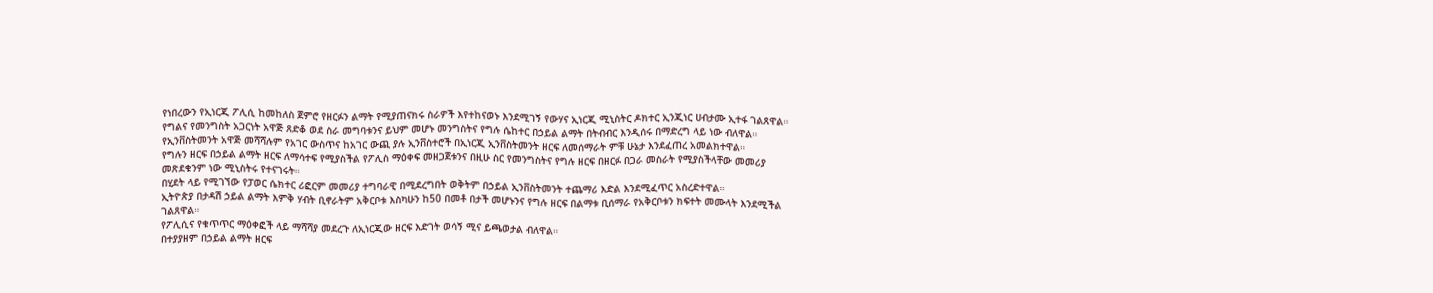የነበረውን የኢነርጂ ፖሊሲ ከመከለስ ጀምሮ የዘርፉን ልማት የሚያጠናክሩ ስራዎች እየተከናወኑ እንደሚገኝ የውሃና ኢነርጂ ሚኒስትር ዶክተር ኢንጂነር ሀብታሙ ኢተፋ ገልጸዋል።
የግልና የመንግስት አጋርነት አዋጅ ጸድቆ ወደ ስራ መግባቱንና ይህም መሆኑ መንግስትና የግሉ ሴከተር በኃይል ልማት በትብብር እንዲሰሩ በማድረግ ላይ ነው ብለዋል።
የኢንቨስትመንት አዋጅ መሻሻሉም የአገር ውስጥና ከአገር ውጪ ያሉ ኢንቨስተሮች በኢነርጂ ኢንቨስትመንት ዘርፍ ለመሰማራት ምቹ ሁኔታ እንደፈጠረ አመልክተዋል።
የግሉን ዘርፍ በኃይል ልማት ዘርፍ ለማሳተፍ የሚያስችል የፖሊስ ማዕቀፍ መዘጋጀቱንና በዚሁ ስር የመንግስትና የግሉ ዘርፍ በዘርፉ በጋራ መስራት የሚያስችላቸው መመሪያ መጽደቁንም ነው ሚኒስትሩ የተናገሩት።
በሂደት ላይ የሚገኘው የፓወር ሴክተር ሪፎርም መመሪያ ተግባራዊ በሚደረግበት ወቅትም በኃይል ኢንቨስትመንት ተጨማሪ እድል እንደሚፈጥር አስረድተዋል።
ኢትዮጵያ በታዳሽ ኃይል ልማት እምቅ ሃብት ቢኖራትም አቅርቦቱ እስካሁን ከ50 በመቶ በታች መሆኑንና የግሉ ዘርፍ በልማቱ ቢሰማራ የአቅርቦቱን ክፍተት መሙላት እንደሚችል ገልጸዋል።
የፖሊሲና የቁጥጥር ማዕቀፎች ላይ ማሻሻያ መደረጉ ለኢነርጂው ዘርፍ እድገት ወሳኝ ሚና ይጫወታል ብለዋል።
በተያያዘም በኃይል ልማት ዘርፍ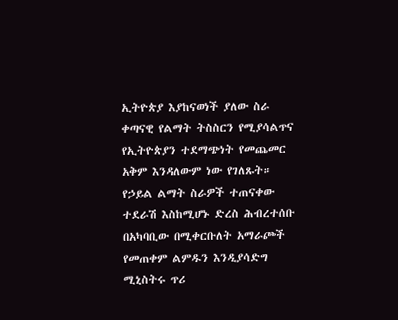ኢትዮጵያ እያከናወነች ያለው ስራ ቀጣናዊ የልማት ትስስርን የሚያሳልጥና የኢትዮጵያን ተደማጭነት የመጨመር አቅም እንዳለውም ነው የገለጹት።
የኃይል ልማት ስራዎች ተጠናቀው ተደራሽ እስከሚሆኑ ድረስ ሕብረተሰቡ በአካባቢው በሚቀርቡለት አማራጮች የመጠቀም ልምዱን እንዲያሳድግ ሚኒስትሩ ጥሪ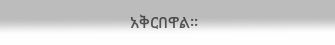አቅርበዋል።